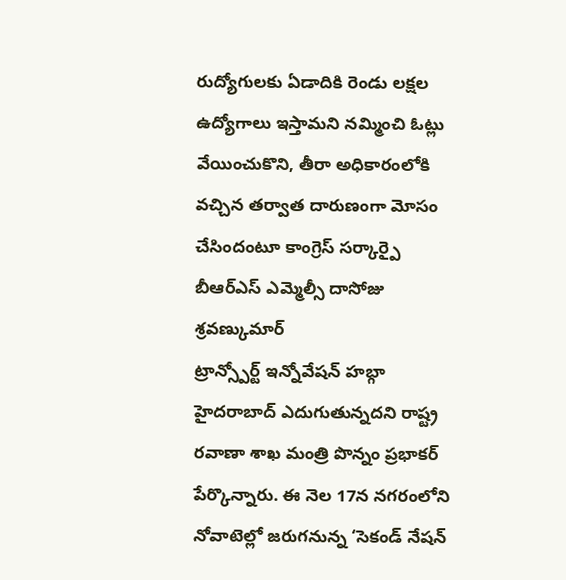రుద్యోగులకు ఏడాదికి రెండు లక్షల ఉద్యోగాలు ఇస్తామని నమ్మించి ఓట్లు వేయించుకొని, తీరా అధికారంలోకి వచ్చిన తర్వాత దారుణంగా మోసం చేసిందంటూ కాంగ్రెస్ సర్కార్పై బీఆర్ఎస్ ఎమ్మెల్సీ దాసోజు శ్రవణ్కుమార్
ట్రాన్స్పోర్ట్ ఇన్నోవేషన్ హబ్గా హైదరాబాద్ ఎదుగుతున్నదని రాష్ట్ర రవాణా శాఖ మంత్రి పొన్నం ప్రభాకర్ పేర్కొన్నారు. ఈ నెల 17న నగరంలోని నోవాటెల్లో జరుగనున్న ‘సెకండ్ నేషన్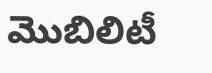మొబిలిటీ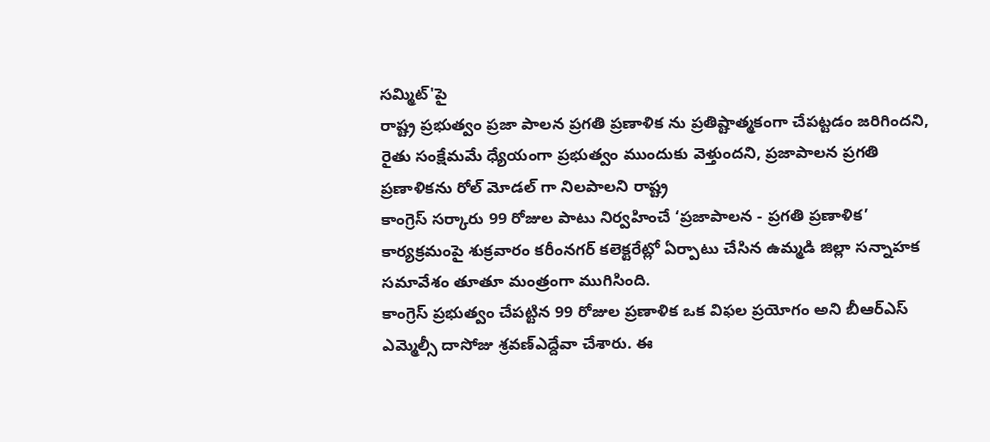సమ్మిట్'పై
రాష్ట్ర ప్రభుత్వం ప్రజా పాలన ప్రగతి ప్రణాళిక ను ప్రతిష్టాత్మకంగా చేపట్టడం జరిగిందని, రైతు సంక్షేమమే ధ్యేయంగా ప్రభుత్వం ముందుకు వెళ్తుందని, ప్రజాపాలన ప్రగతి ప్రణాళికను రోల్ మోడల్ గా నిలపాలని రాష్ట్ర
కాంగ్రెస్ సర్కారు 99 రోజుల పాటు నిర్వహించే ‘ప్రజాపాలన - ప్రగతి ప్రణాళిక’ కార్యక్రమంపై శుక్రవారం కరీంనగర్ కలెక్టరేట్లో ఏర్పాటు చేసిన ఉమ్మడి జిల్లా సన్నాహక సమావేశం తూతూ మంత్రంగా ముగిసింది.
కాంగ్రెస్ ప్రభుత్వం చేపట్టిన 99 రోజుల ప్రణాళిక ఒక విఫల ప్రయోగం అని బీఆర్ఎస్ ఎమ్మెల్సీ దాసోజు శ్రవణ్ఎద్దేవా చేశారు. ఈ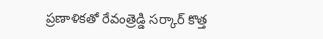ప్రణాళికతో రేవంత్రెడ్డి సర్కార్ కొత్త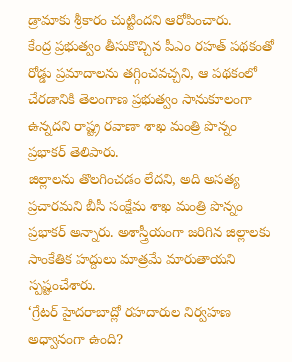డ్రామాకు శ్రీకారం చుట్టిందని ఆరోపించారు.
కేంద్ర ప్రభుత్వం తీసుకొచ్చిన పీఎం రహత్ పథకంతో రోడ్డు ప్రమాదాలను తగ్గించవచ్చని, ఆ పథకంలో చేరడానికి తెలంగాణ ప్రభుత్వం సానుకూలంగా ఉన్నదని రాష్ట్ర రవాణా శాఖ మంత్రి పొన్నం ప్రభాకర్ తెలిపారు.
జిల్లాలను తొలగించడం లేదని, అది అసత్య ప్రచారమని బీసీ సంక్షేమ శాఖ మంత్రి పొన్నం ప్రభాకర్ అన్నారు. అశాస్త్రీయంగా జరిగిన జిల్లాలకు సాంకేతిక హద్దులు మాత్రమే మారుతాయని స్పష్టంచేశారు.
‘గ్రేటర్ హైదరాబాద్లో రహదారుల నిర్వహణ అధ్వానంగా ఉంది?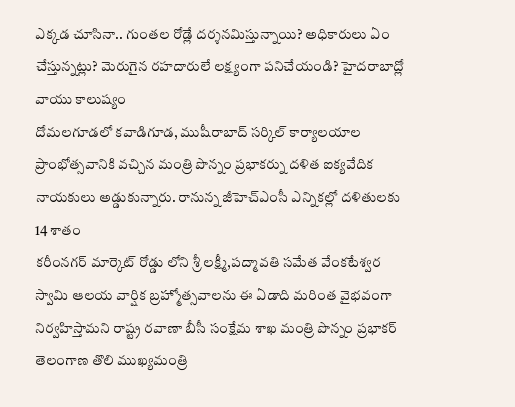ఎక్కడ చూసినా.. గుంతల రోడ్లే దర్శనమిస్తున్నాయి? అధికారులు ఏం చేస్తున్నట్లు? మెరుగైన రహదారులే లక్ష్యంగా పనిచేయండి? హైదరాబాద్లో వాయు కాలుష్యం
దోమలగూడలో కవాడిగూడ, ముషీరాబాద్ సర్కిల్ కార్యాలయాల ప్రాంభోత్సవానికి వచ్చిన మంత్రి పొన్నం ప్రభాకర్ను దళిత ఐక్యవేదిక నాయకులు అడ్డుకున్నారు. రానున్న జీహెచ్ఎంసీ ఎన్నికల్లో దళితులకు 14 శాతం
కరీంనగర్ మార్కెట్ రోడ్డు లోని శ్రీ లక్ష్మీ,పద్మావతి సమేత వేంకటేశ్వర స్వామి ఆలయ వార్షిక బ్రహ్మోత్సవాలను ఈ ఏడాది మరింత వైభవంగా నిర్వహిస్తామని రాష్ట్ర రవాణా బీసీ సంక్షేమ శాఖ మంత్రి పొన్నం ప్రభాకర్
తెలంగాణ తొలి ముఖ్యమంత్రి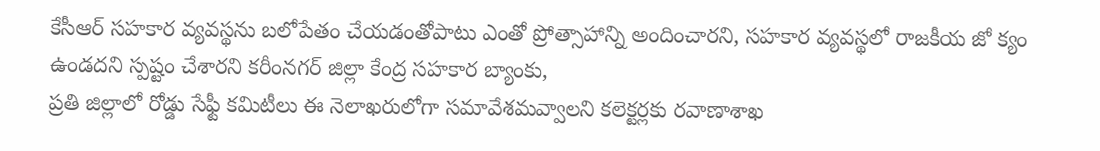కేసీఆర్ సహకార వ్యవస్థను బలోపేతం చేయడంతోపాటు ఎంతో ప్రోత్సాహాన్ని అందించారని, సహకార వ్యవస్థలో రాజకీయ జో క్యం ఉండదని స్పష్టం చేశారని కరీంనగర్ జిల్లా కేంద్ర సహకార బ్యాంకు,
ప్రతి జిల్లాలో రోడ్డు సేఫ్టీ కమిటీలు ఈ నెలాఖరులోగా సమావేశమవ్వాలని కలెక్టర్లకు రవాణాశాఖ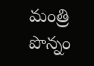మంత్రి పొన్నం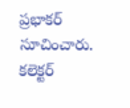ప్రభాకర్ సూచించారు. కలెక్టర్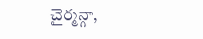చైర్మన్గా,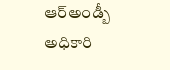ఆర్అండ్బీ అధికారి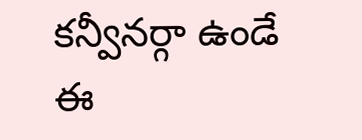కన్వీనర్గా ఉండే ఈ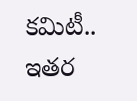కమిటీ.. ఇతర